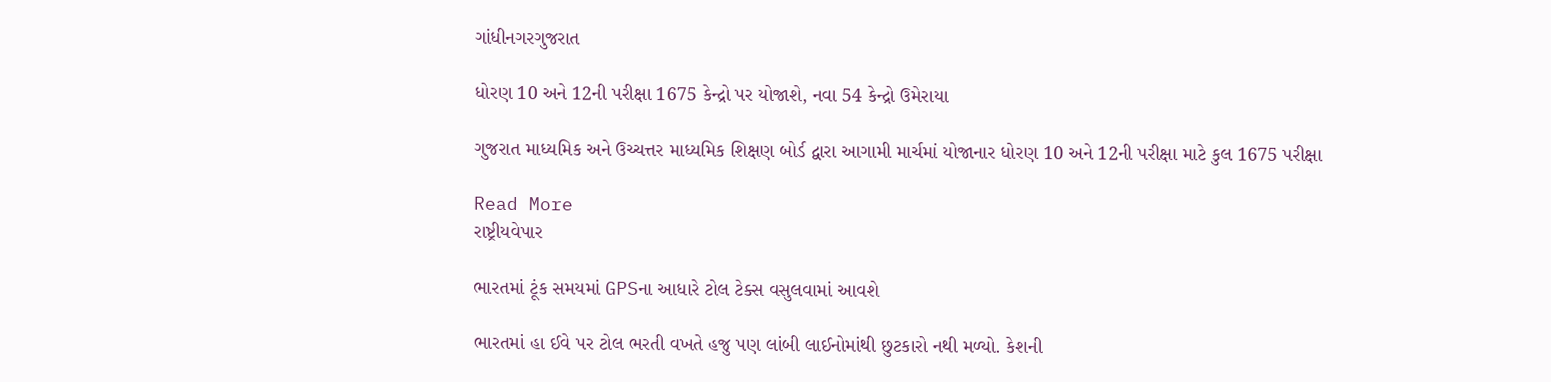ગાંધીનગરગુજરાત

ધોરણ 10 અને 12ની પરીક્ષા 1675 કેન્દ્રો પર યોજાશે, નવા 54 કેન્દ્રો ઉમેરાયા

ગુજરાત માધ્યમિક અને ઉચ્ચત્તર માધ્યમિક શિક્ષણ બોર્ડ દ્વારા આગામી માર્ચમાં યોજાનાર ધોરણ 10 અને 12ની પરીક્ષા માટે કુલ 1675 પરીક્ષા

Read More
રાષ્ટ્રીયવેપાર

ભારતમાં ટૂંક સમયમાં GPSના આધારે ટોલ ટેક્સ વસુલવામાં આવશે

ભારતમાં હા ઈવે પર ટોલ ભરતી વખતે હજુ પણ લાંબી લાઈનોમાંથી છુટકારો નથી મળ્યો. કેશની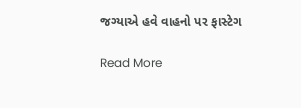જગ્યાએ હવે વાહનો પર ફાસ્ટેગ

Read More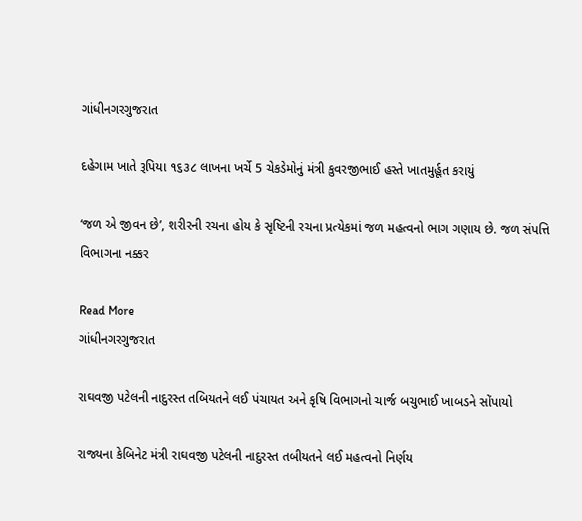ગાંધીનગરગુજરાત

દહેગામ ખાતે રૂપિયા ૧૬૩૮ લાખના ખર્ચે 5 ચેકડેમોનું મંત્રી કુવરજીભાઈ હસ્તે ખાતમુર્હૂત કરાયું

‘જળ એ જીવન છે’, શરીરની રચના હોય કે સૃષ્ટિની રચના પ્રત્યેકમાં જળ મહત્વનો ભાગ ગણાય છે. જળ સંપત્તિ વિભાગના નક્કર

Read More
ગાંધીનગરગુજરાત

રાઘવજી પટેલની નાદુરસ્ત તબિયતને લઈ પંચાયત અને કૃષિ વિભાગનો ચાર્જ બચુભાઈ ખાબડને સોંપાયો

રાજ્યના કેબિનેટ મંત્રી રાઘવજી પટેલની નાદુરસ્ત તબીયતને લઈ મહત્વનો નિર્ણય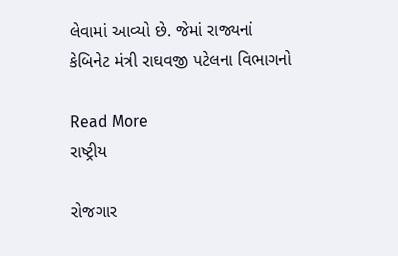લેવામાં આવ્યો છે. જેમાં રાજ્યનાં કેબિનેટ મંત્રી રાઘવજી પટેલના વિભાગનો

Read More
રાષ્ટ્રીય

રોજગાર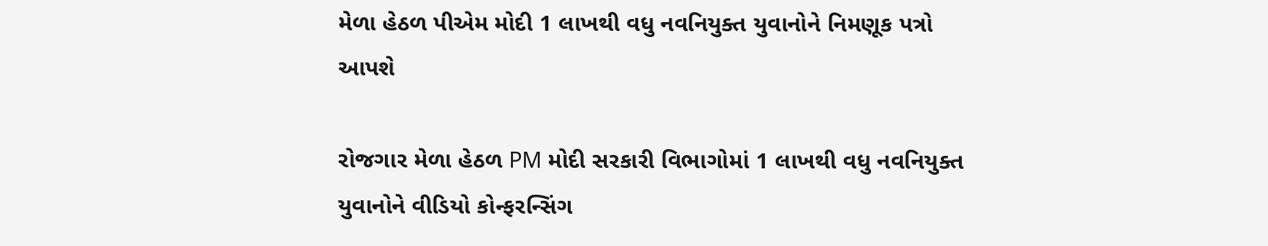મેળા હેઠળ પીએમ મોદી 1 લાખથી વધુ નવનિયુક્ત યુવાનોને નિમણૂક પત્રો આપશે

રોજગાર મેળા હેઠળ PM મોદી સરકારી વિભાગોમાં 1 લાખથી વધુ નવનિયુક્ત યુવાનોને વીડિયો કોન્ફરન્સિંગ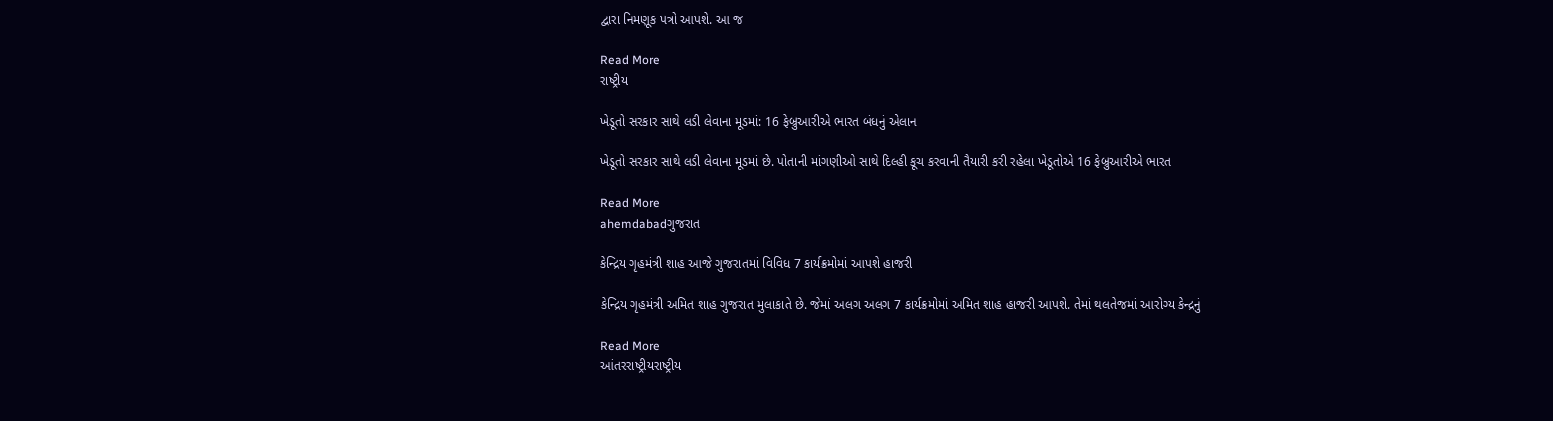દ્વારા નિમણૂક પત્રો આપશે. આ જ

Read More
રાષ્ટ્રીય

ખેડૂતો સરકાર સાથે લડી લેવાના મૂડમાં: 16 ફેબ્રુઆરીએ ભારત બંધનું એલાન

ખેડૂતો સરકાર સાથે લડી લેવાના મૂડમાં છે. પોતાની માંગણીઓ સાથે દિલ્હી કૂચ કરવાની તૈયારી કરી રહેલા ખેડૂતોએ 16 ફેબ્રુઆરીએ ભારત

Read More
ahemdabadગુજરાત

કેન્દ્રિય ગૃહમંત્રી શાહ આજે ગુજરાતમાં વિવિધ 7 કાર્યક્રમોમાં આપશે હાજરી

કેન્દ્રિય ગૃહમંત્રી અમિત શાહ ગુજરાત મુલાકાતે છે. જેમાં અલગ અલગ 7 કાર્યક્રમોમાં અમિત શાહ હાજરી આપશે. તેમાં થલતેજમાં આરોગ્ય કેન્દ્રનું

Read More
આંતરરાષ્ટ્રીયરાષ્ટ્રીય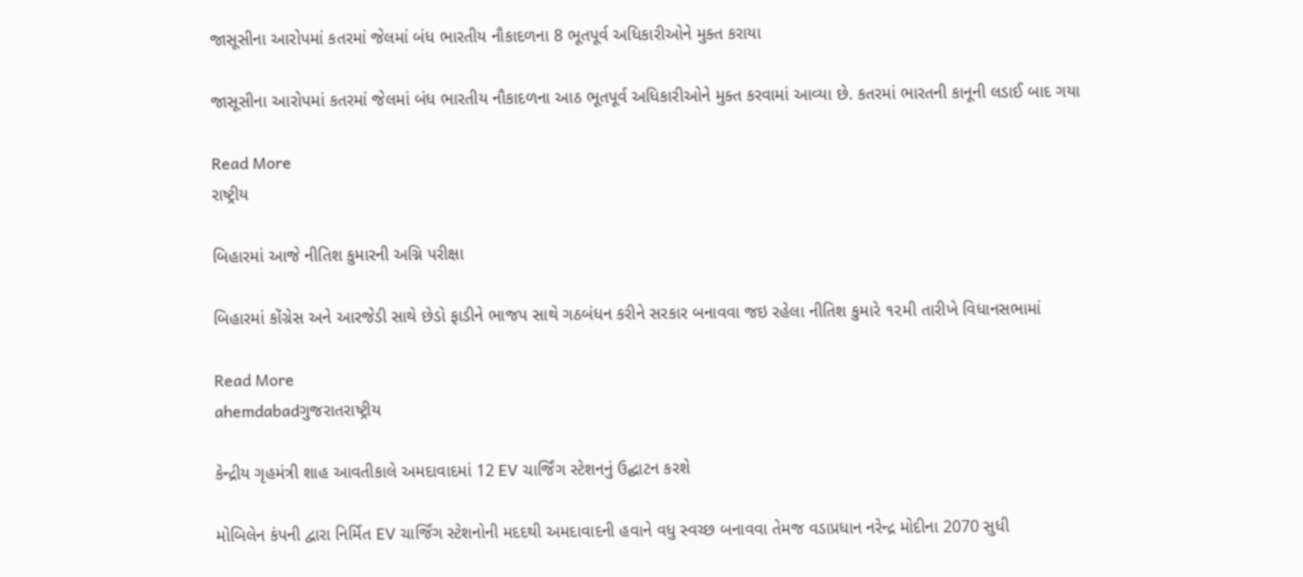જાસૂસીના આરોપમાં કતરમાં જેલમાં બંધ ભારતીય નૌકાદળના 8 ભૂતપૂર્વ અધિકારીઓને મુક્ત કરાયા

જાસૂસીના આરોપમાં કતરમાં જેલમાં બંધ ભારતીય નૌકાદળના આઠ ભૂતપૂર્વ અધિકારીઓને મુક્ત કરવામાં આવ્યા છે. કતરમાં ભારતની કાનૂની લડાઈ બાદ ગયા

Read More
રાષ્ટ્રીય

બિહારમાં આજે નીતિશ કુમારની અગ્નિ પરીક્ષા

બિહારમાં કોંગ્રેસ અને આરજેડી સાથે છેડો ફાડીને ભાજપ સાથે ગઠબંધન કરીને સરકાર બનાવવા જઇ રહેલા નીતિશ કુમારે ૧૨મી તારીખે વિધાનસભામાં

Read More
ahemdabadગુજરાતરાષ્ટ્રીય

કેન્દ્રીય ગૃહમંત્રી શાહ આવતીકાલે અમદાવાદમાં 12 EV ચાર્જિંગ સ્ટેશનનું ઉદ્ઘાટન કરશે

મોબિલેન કંપની દ્વારા નિર્મિત EV ચાર્જિંગ સ્ટેશનોની મદદથી અમદાવાદની હવાને વધુ સ્વચ્છ બનાવવા તેમજ વડાપ્રધાન નરેન્દ્ર મોદીના 2070 સુધી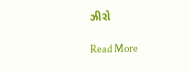ઝીરો

Read More